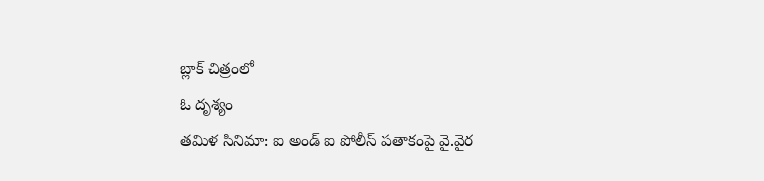బ్లాక్ చిత్రంలో
ఓ దృశ్యం
తమిళ సినిమా: ఐ అండ్ ఐ పోలీస్ పతాకంపై వై.వైర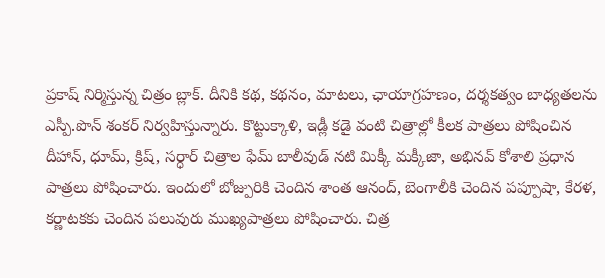ప్రకాష్ నిర్మిస్తున్న చిత్రం బ్లాక్. దీనికి కథ, కథనం, మాటలు, ఛాయాగ్రహణం, దర్శకత్వం బాధ్యతలను ఎస్పీ.పొన్ శంకర్ నిర్వహిస్తున్నారు. కొట్టుక్కాళి, ఇడ్లీ కడై వంటి చిత్రాల్లో కీలక పాత్రలు పోషించిన దీహాన్, ధూమ్, క్రిష్, సర్ధార్ చిత్రాల ఫేమ్ బాలీవుడ్ నటి మిక్కీ మక్కీజా, అభినవ్ కోశాలి ప్రధాన పాత్రలు పోషించారు. ఇందులో బోజ్పురికి చెందిన శాంత ఆనంద్, బెంగాలీకి చెందిన పప్పూషా, కేరళ, కర్ణాటకకు చెందిన పలువురు ముఖ్యపాత్రలు పోషించారు. చిత్ర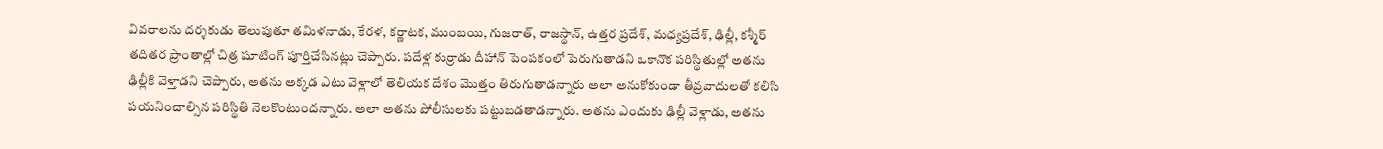వివరాలను దర్శకుడు తెలుపుతూ తమిళనాడు, కేరళ, కర్ణాటక, ముంబయి, గుజరాత్, రాజస్థాన్, ఉత్తర ప్రదేశ్, మధ్యప్రదేశ్, ఢిల్లీ, కశ్మీర్ తదితర ప్రాంతాల్లో చిత్ర షూటింగ్ పూర్తిచేసినట్లు చెప్పారు. పదేళ్ల కుర్రాడు దీహాన్ పెంపకంలో పెరుగుతాడని ఒకానొక పరిస్థితుల్లో అతను ఢిల్లీకి వెళ్తాడని చెప్పారు, అతను అక్కడ ఎటు వెళ్లాలో తెలియక దేశం మొత్తం తిరుగుతాడన్నారు అలా అనుకోకుండా తీవ్రవాదులతో కలిసి పయనించాల్సిన పరిస్థితి నెలకొంటుందన్నారు. అలా అతను పోలీసులకు పట్టుబడతాడన్నారు. అతను ఎందుకు ఢిల్లీ వెళ్లాడు, అతను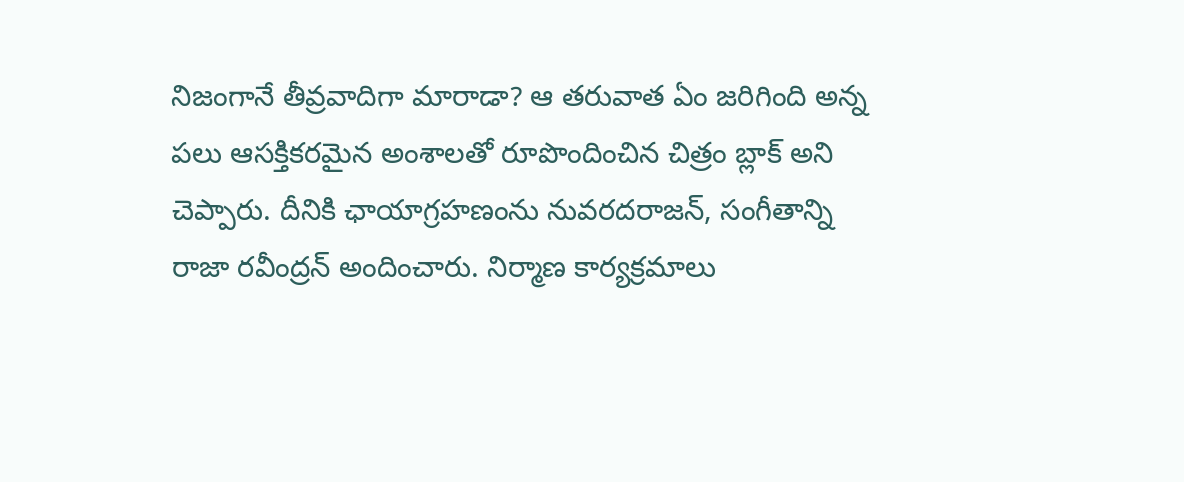నిజంగానే తీవ్రవాదిగా మారాడా? ఆ తరువాత ఏం జరిగింది అన్న పలు ఆసక్తికరమైన అంశాలతో రూపొందించిన చిత్రం బ్లాక్ అని చెప్పారు. దీనికి ఛాయాగ్రహణంను నువరదరాజన్, సంగీతాన్ని రాజా రవీంద్రన్ అందించారు. నిర్మాణ కార్యక్రమాలు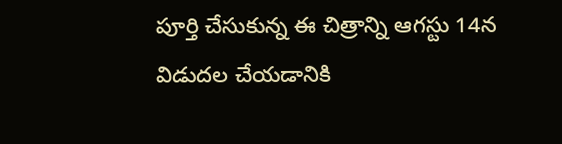పూర్తి చేసుకున్న ఈ చిత్రాన్ని ఆగస్టు 14న విడుదల చేయడానికి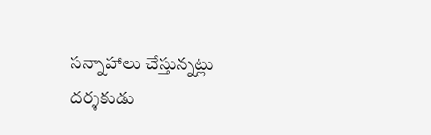సన్నాహాలు చేస్తున్నట్లు దర్శకుడు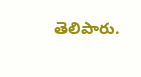తెలిపారు.